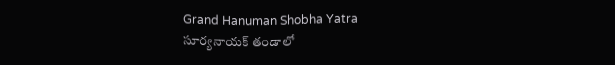Grand Hanuman Shobha Yatra
సూర్యనాయక్ తండాలో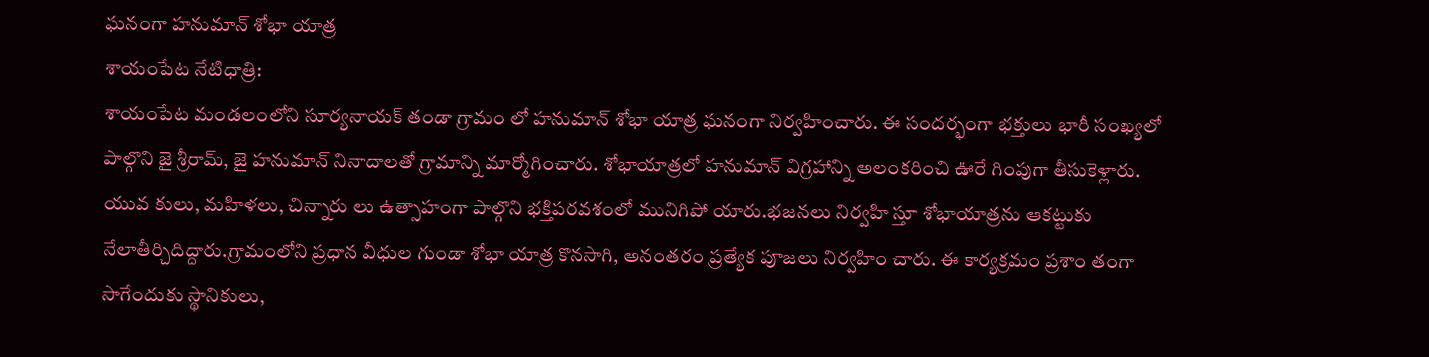ఘనంగా హనుమాన్ శోభా యాత్ర
శాయంపేట నేటిధాత్రి:
శాయంపేట మండలంలోని సూర్యనాయక్ తండా గ్రామం లో హనుమాన్ శోభా యాత్ర ఘనంగా నిర్వహించారు. ఈ సందర్భంగా భక్తులు భారీ సంఖ్యలో పాల్గొని జై శ్రీరామ్, జై హనుమాన్ నినాదాలతో గ్రామాన్ని మార్మోగించారు. శోభాయాత్రలో హనుమాన్ విగ్రహాన్ని అలంకరించి ఊరే గింపుగా తీసుకెళ్లారు. యువ కులు, మహిళలు, చిన్నారు లు ఉత్సాహంగా పాల్గొని భక్తిపరవశంలో మునిగిపో యారు.భజనలు నిర్వహి స్తూ శోభాయాత్రను ఆకట్టుకు నేలాతీర్చిదిద్దారు.గ్రామంలోని ప్రధాన వీధుల గుండా శోభా యాత్ర కొనసాగి, అనంతరం ప్రత్యేక పూజలు నిర్వహిం చారు. ఈ కార్యక్రమం ప్రశాం తంగా సాగేందుకు స్థానికులు,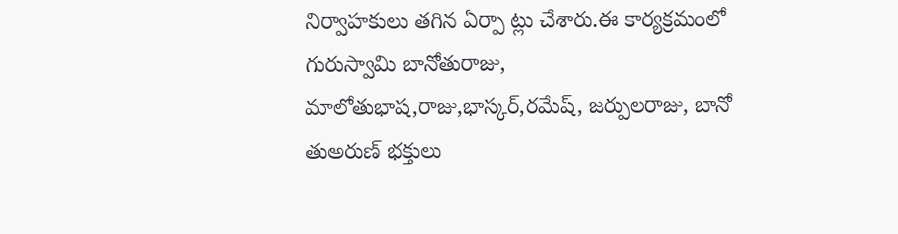నిర్వాహకులు తగిన ఏర్పా ట్లు చేశారు.ఈ కార్యక్రమంలో గురుస్వామి బానోతురాజు, మాలోతుభాష,రాజు,భాస్కర్,రమేష్, జర్పులరాజు, బానో తుఅరుణ్ భక్తులు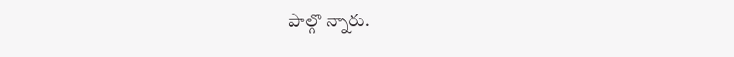పాల్గొ న్నారు.